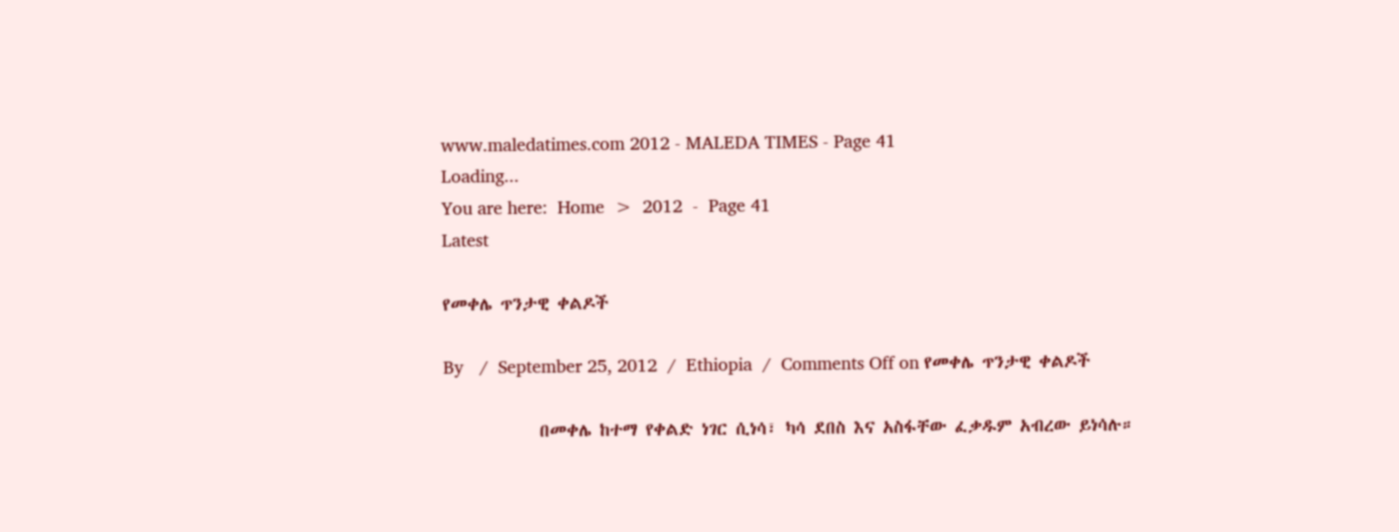www.maledatimes.com 2012 - MALEDA TIMES - Page 41
Loading...
You are here:  Home  >  2012  -  Page 41
Latest

የመቀሌ ጥንታዊ ቀልዶች

By   /  September 25, 2012  /  Ethiopia  /  Comments Off on የመቀሌ ጥንታዊ ቀልዶች

            በመቀሌ ከተማ የቀልድ ነገር ሲነሳ፣ ካሳ ደበስ እና አስፋቸው ፈቃዱም አብረው ይነሳሉ።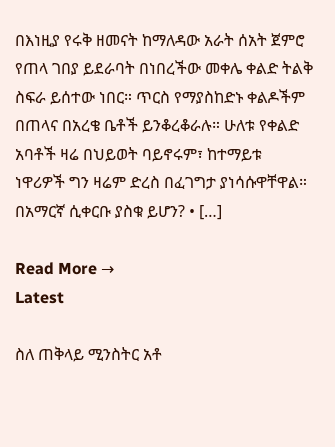በእነዚያ የሩቅ ዘመናት ከማለዳው አራት ሰአት ጀምሮ የጠላ ገበያ ይደራባት በነበረችው መቀሌ ቀልድ ትልቅ ስፍራ ይሰተው ነበር። ጥርስ የማያስከድኑ ቀልዶችም በጠላና በአረቄ ቤቶች ይንቆረቆራሉ። ሁለቱ የቀልድ አባቶች ዛሬ በህይወት ባይኖሩም፣ ከተማይቱ ነዋሪዎች ግን ዛሬም ድረስ በፈገግታ ያነሳሱዋቸዋል። በአማርኛ ሲቀርቡ ያስቁ ይሆን? • […]

Read More →
Latest

ስለ ጠቅላይ ሚንስትር አቶ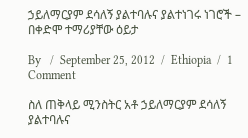ኃይለማርያም ደሳለኝ ያልተባሉና ያልተነገሩ ነገሮች – በቀድሞ ተማሪያቸው ዕይታ

By   /  September 25, 2012  /  Ethiopia  /  1 Comment

ስለ ጠቅላይ ሚንስትር አቶ ኃይለማርያም ደሳለኝ ያልተባሉና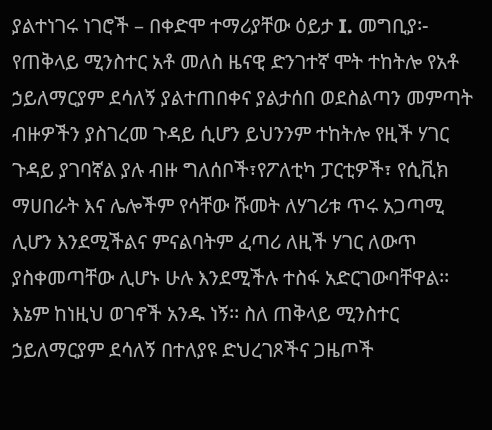ያልተነገሩ ነገሮች – በቀድሞ ተማሪያቸው ዕይታ I. መግቢያ፡- የጠቅላይ ሚንስተር አቶ መለስ ዜናዊ ድንገተኛ ሞት ተከትሎ የአቶ ኃይለማርያም ደሳለኝ ያልተጠበቀና ያልታሰበ ወደስልጣን መምጣት ብዙዎችን ያስገረመ ጉዳይ ሲሆን ይህንንም ተከትሎ የዚች ሃገር ጉዳይ ያገባኛል ያሉ ብዙ ግለሰቦች፣የፖለቲካ ፓርቲዎች፣ የሲቪክ ማሀበራት እና ሌሎችም የሳቸው ሹመት ለሃገሪቱ ጥሩ አጋጣሚ ሊሆን እንደሚችልና ምናልባትም ፈጣሪ ለዚች ሃገር ለውጥ ያስቀመጣቸው ሊሆኑ ሁሉ እንደሚችሉ ተስፋ አድርገውባቸዋል፡፡ እኔም ከነዚህ ወገኖች አንዱ ነኝ፡፡ ስለ ጠቅላይ ሚንስተር ኃይለማርያም ደሳለኝ በተለያዩ ድህረገጾችና ጋዜጦች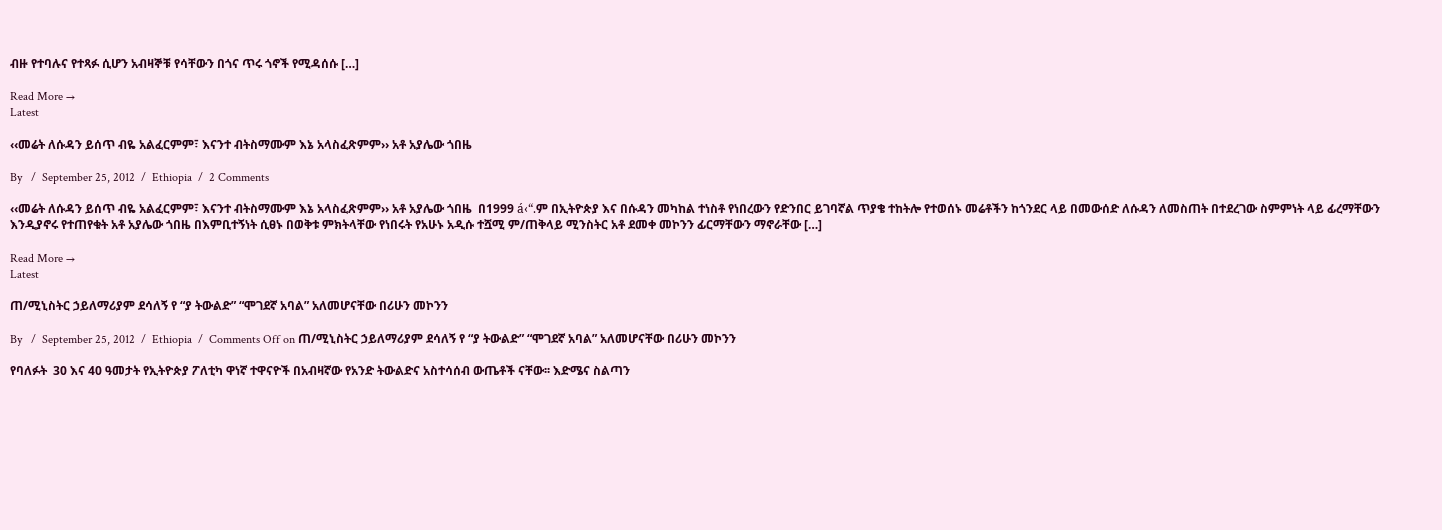ብዙ የተባሉና የተጻፉ ሲሆን አብዛኞቹ የሳቸውን በጎና ጥሩ ጎኖች የሚዳሰሱ […]

Read More →
Latest

‹‹መሬት ለሱዳን ይሰጥ ብዬ አልፈርምም፣ እናንተ ብትስማሙም እኔ አላስፈጽምም›› አቶ አያሌው ጎበዜ

By   /  September 25, 2012  /  Ethiopia  /  2 Comments

‹‹መሬት ለሱዳን ይሰጥ ብዬ አልፈርምም፣ እናንተ ብትስማሙም እኔ አላስፈጽምም›› አቶ አያሌው ጎበዜ  በ1999 á‹“.ም በኢትዮጵያ እና በሱዳን መካከል ተነስቶ የነበረውን የድንበር ይገባኛል ጥያቄ ተከትሎ የተወሰኑ መሬቶችን ከጎንደር ላይ በመውሰድ ለሱዳን ለመስጠት በተደረገው ስምምነት ላይ ፊረማቸውን እንዲያኖሩ የተጠየቁት አቶ አያሌው ጎበዜ በእምቢተኝነት ሲፀኑ በወቅቱ ምክትላቸው የነበሩት የአሁኑ አዲሱ ተሿሚ ም/ጠቅላይ ሚንስትር አቶ ደመቀ መኮንን ፊርማቸውን ማኖራቸው […]

Read More →
Latest

ጠ/ሚኒስትር ኃይለማሪያም ደሳለኝ የ “ያ ትውልድ” “ሞገደኛ አባል” አለመሆናቸው በሪሁን መኮንን

By   /  September 25, 2012  /  Ethiopia  /  Comments Off on ጠ/ሚኒስትር ኃይለማሪያም ደሳለኝ የ “ያ ትውልድ” “ሞገደኛ አባል” አለመሆናቸው በሪሁን መኮንን

የባለፉት  30 እና 40 ዓመታት የኢትዮጵያ ፖለቲካ ዋነኛ ተዋናዮች በአብዛኛው የአንድ ትውልድና አስተሳሰብ ውጤቶች ናቸው፡፡ እድሜና ስልጣን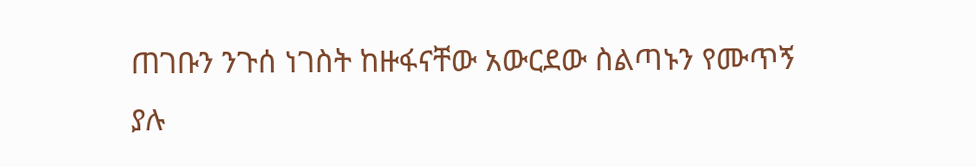ጠገቡን ንጉሰ ነገስት ከዙፋናቸው አውርደው ስልጣኑን የሙጥኝ ያሉ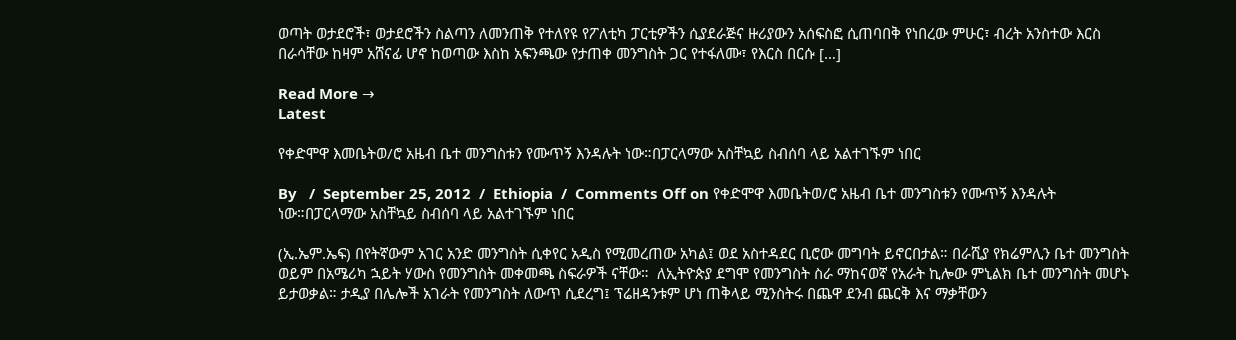ወጣት ወታደሮች፣ ወታደሮችን ስልጣን ለመንጠቅ የተለየዩ የፖለቲካ ፓርቲዎችን ሲያደራጅና ዙሪያውን አሰፍስፎ ሲጠባበቅ የነበረው ምሁር፣ ብረት አንስተው እርስ በራሳቸው ከዛም አሸናፊ ሆኖ ከወጣው እስከ አፍንጫው የታጠቀ መንግስት ጋር የተፋለሙ፣ የእርስ በርሱ […]

Read More →
Latest

የቀድሞዋ እመቤትወ/ሮ አዜብ ቤተ መንግስቱን የሙጥኝ እንዳሉት ነው።በፓርላማው አስቸኳይ ስብሰባ ላይ አልተገኙም ነበር

By   /  September 25, 2012  /  Ethiopia  /  Comments Off on የቀድሞዋ እመቤትወ/ሮ አዜብ ቤተ መንግስቱን የሙጥኝ እንዳሉት ነው።በፓርላማው አስቸኳይ ስብሰባ ላይ አልተገኙም ነበር

(ኢ.ኤም.ኤፍ) በየትኛውም አገር አንድ መንግስት ሲቀየር አዲስ የሚመረጠው አካል፤ ወደ አስተዳደር ቢሮው መግባት ይኖርበታል። በራሺያ የክሬምሊን ቤተ መንግስት ወይም በአሜሪካ ኋይት ሃውስ የመንግስት መቀመጫ ስፍራዎች ናቸው።  ለኢትዮጵያ ደግሞ የመንግስት ስራ ማከናወኛ የአራት ኪሎው ምኒልክ ቤተ መንግስት መሆኑ ይታወቃል። ታዲያ በሌሎች አገራት የመንግስት ለውጥ ሲደረግ፤ ፕሬዘዳንቱም ሆነ ጠቅላይ ሚንስትሩ በጨዋ ደንብ ጨርቅ እና ማቃቸውን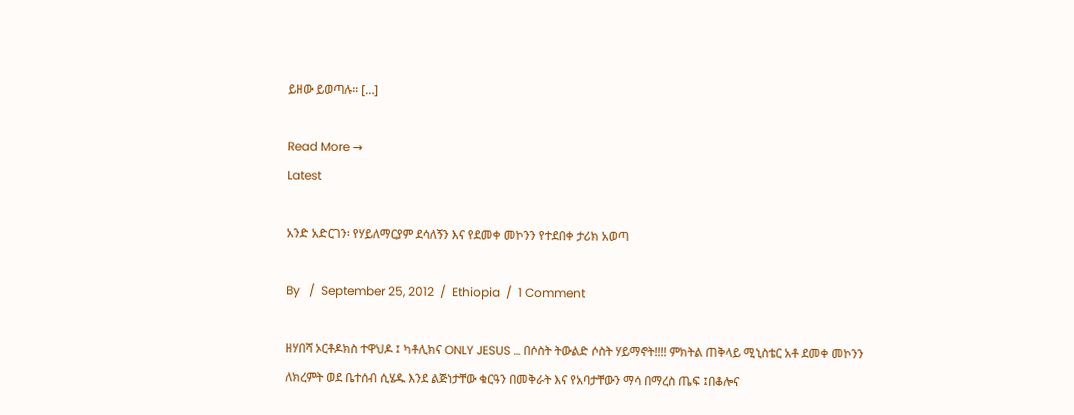ይዘው ይወጣሉ። […]

Read More →
Latest

አንድ አድርገን፡ የሃይለማርያም ደሳለኝን እና የደመቀ መኮንን የተደበቀ ታሪክ አወጣ

By   /  September 25, 2012  /  Ethiopia  /  1 Comment

ዘሃበሻ ኦርቶዶክስ ተዋህዶ ፤ ካቶሊክና ONLY JESUS … በሶስት ትውልድ ሶስት ሃይማኖት!!!! ምክትል ጠቅላይ ሚኒስቴር አቶ ደመቀ መኮንን ለክረምት ወደ ቤተሰብ ሲሄዱ እንደ ልጅነታቸው ቁርዓን በመቅራት እና የአባታቸውን ማሳ በማረስ ጤፍ ፤በቆሎና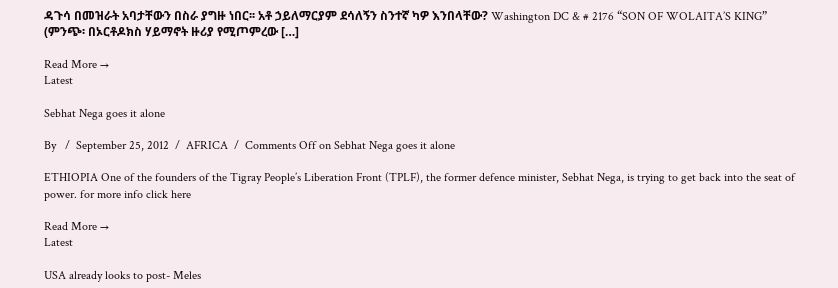ዳጉሳ በመዝራት አባታቸውን በስራ ያግዙ ነበር፡፡ አቶ ኃይለማርያም ደሳለኝን ስንተኛ ካዎ እንበላቸው? Washington DC & # 2176 “SON OF WOLAITA’S KING” (ምንጭ፡ በኦርቶዶክስ ሃይማኖት ዙሪያ የሚጦምረው […]

Read More →
Latest

Sebhat Nega goes it alone

By   /  September 25, 2012  /  AFRICA  /  Comments Off on Sebhat Nega goes it alone

ETHIOPIA One of the founders of the Tigray People’s Liberation Front (TPLF), the former defence minister, Sebhat Nega, is trying to get back into the seat of power. for more info click here

Read More →
Latest

USA already looks to post- Meles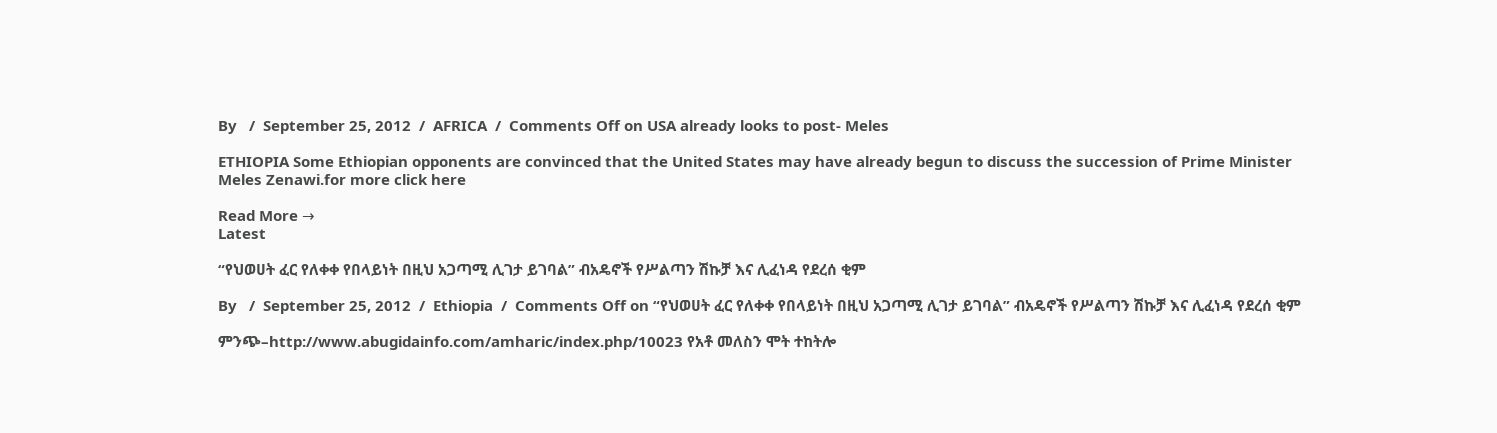By   /  September 25, 2012  /  AFRICA  /  Comments Off on USA already looks to post- Meles

ETHIOPIA Some Ethiopian opponents are convinced that the United States may have already begun to discuss the succession of Prime Minister Meles Zenawi.for more click here

Read More →
Latest

“የህወሀት ፈር የለቀቀ የበላይነት በዚህ አጋጣሚ ሊገታ ይገባል” ብአዴኖች የሥልጣን ሽኩቻ እና ሊፈነዳ የደረሰ ቂም

By   /  September 25, 2012  /  Ethiopia  /  Comments Off on “የህወሀት ፈር የለቀቀ የበላይነት በዚህ አጋጣሚ ሊገታ ይገባል” ብአዴኖች የሥልጣን ሽኩቻ እና ሊፈነዳ የደረሰ ቂም

ምንጭ–http://www.abugidainfo.com/amharic/index.php/10023 የአቶ መለስን ሞት ተከትሎ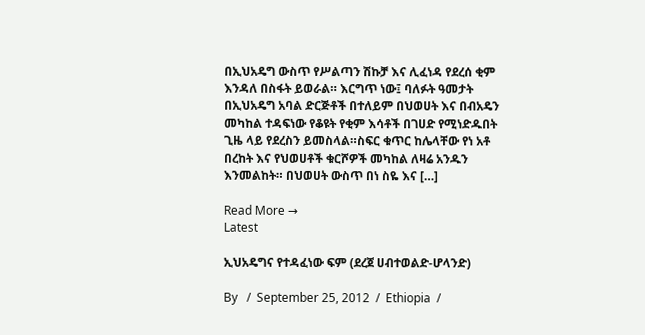በኢህአዴግ ውስጥ የሥልጣን ሽኩቻ እና ሊፈነዳ የደረሰ ቂም እንዳለ በስፋት ይወራል። እርግጥ ነው፤ ባለፉት ዓመታት በኢህአዴግ አባል ድርጅቶች በተለይም በህወሀት እና በብአዴን መካከል ተዳፍነው የቆዩት የቂም እሳቶች በገሀድ የሚነድዱበት ጊዜ ላይ የደረስን ይመስላል።ስፍር ቁጥር ከሌላቸው የነ አቶ በረከት እና የህወሀቶች ቁርሾዎች መካከል ለዛሬ አንዱን እንመልከት። በህወሀት ውስጥ በነ ስዬ እና […]

Read More →
Latest

ኢህአዴግና የተዳፈነው ፍም (ደረጀ ሀብተወልድ-ሆላንድ)

By   /  September 25, 2012  /  Ethiopia  /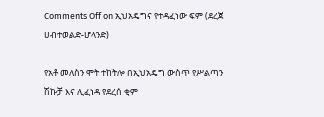Comments Off on ኢህአዴግና የተዳፈነው ፍም (ደረጀ ሀብተወልድ-ሆላንድ)

የአቶ መለስን ሞት ተከትሎ በኢህአዴግ ውስጥ የሥልጣን ሽኩቻ እና ሊፈነዳ የደረሰ ቂም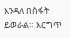እንዳለ በስፋት ይወራል። እርግጥ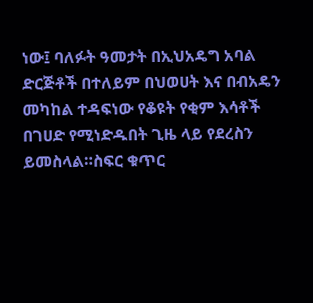ነው፤ ባለፉት ዓመታት በኢህአዴግ አባል ድርጅቶች በተለይም በህወሀት እና በብአዴን መካከል ተዳፍነው የቆዩት የቂም እሳቶች በገሀድ የሚነድዱበት ጊዜ ላይ የደረስን ይመስላል።ስፍር ቁጥር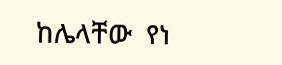ከሌላቸው  የነ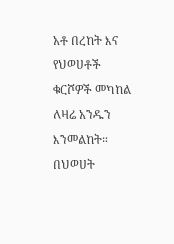አቶ በረከት እና የህወሀቶች ቁርሾዎች መካከል  ለዛሬ አንዱን እንመልከት። በህወሀት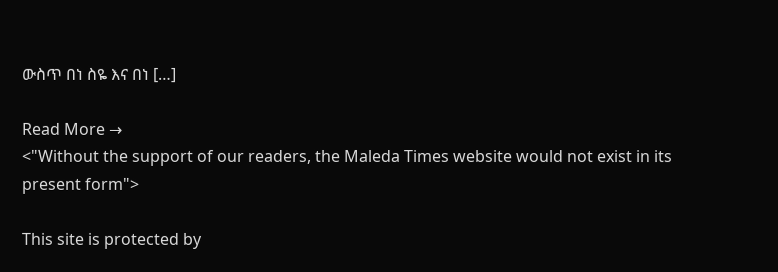ውስጥ በነ ስዬ እና በነ […]

Read More →
<"Without the support of our readers, the Maleda Times website would not exist in its present form">

This site is protected by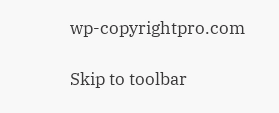wp-copyrightpro.com

Skip to toolbar